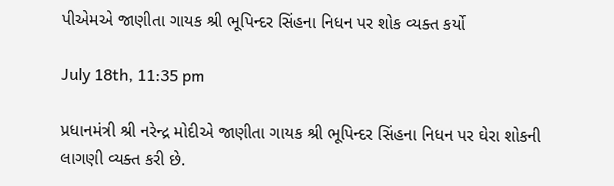પીએમએ જાણીતા ગાયક શ્રી ભૂપિન્દર સિંહના નિધન પર શોક વ્યક્ત કર્યો

July 18th, 11:35 pm

પ્રધાનમંત્રી શ્રી નરેન્દ્ર મોદીએ જાણીતા ગાયક શ્રી ભૂપિન્દર સિંહના નિધન પર ઘેરા શોકની લાગણી વ્યક્ત કરી છે.